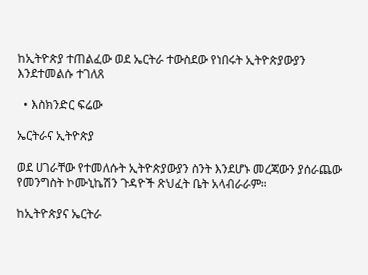ከኢትዮጵያ ተጠልፈው ወደ ኤርትራ ተውስደው የነበሩት ኢትዮጵያውያን እንደተመልሱ ተገለጸ

  • እስክንድር ፍሬው

ኤርትራና ኢትዮጵያ

ወደ ሀገራቸው የተመለሱት ኢትዮጵያውያን ስንት እንደሆኑ መረጃውን ያሰራጨው የመንግስት ኮሙኒኬሽን ጉዳዮች ጽህፈት ቤት አላብራራም።

ከኢትዮጵያና ኤርትራ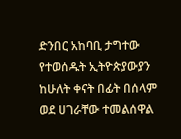ድንበር አከባቢ ታግተው የተወሰዱት ኢትዮጵያውያን ከሁለት ቀናት በፊት በሰላም ወደ ሀገራቸው ተመልሰዋል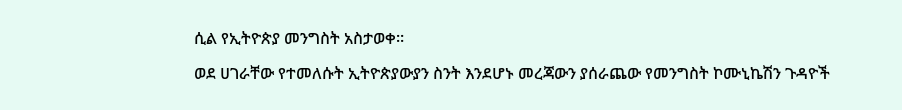ሲል የኢትዮጵያ መንግስት አስታወቀ።

ወደ ሀገራቸው የተመለሱት ኢትዮጵያውያን ስንት እንደሆኑ መረጃውን ያሰራጨው የመንግስት ኮሙኒኬሽን ጉዳዮች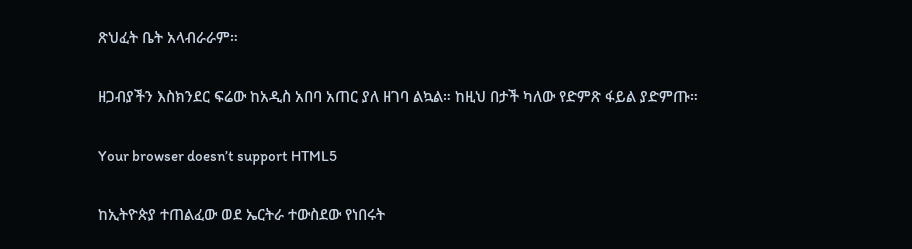ጽህፈት ቤት አላብራራም።

ዘጋብያችን እስክንደር ፍሬው ከአዲስ አበባ አጠር ያለ ዘገባ ልኳል። ከዚህ በታች ካለው የድምጽ ፋይል ያድምጡ።

Your browser doesn’t support HTML5

ከኢትዮጵያ ተጠልፈው ወደ ኤርትራ ተውስደው የነበሩት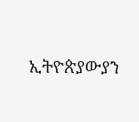ኢትዮጵያውያን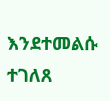እንደተመልሱ ተገለጸ